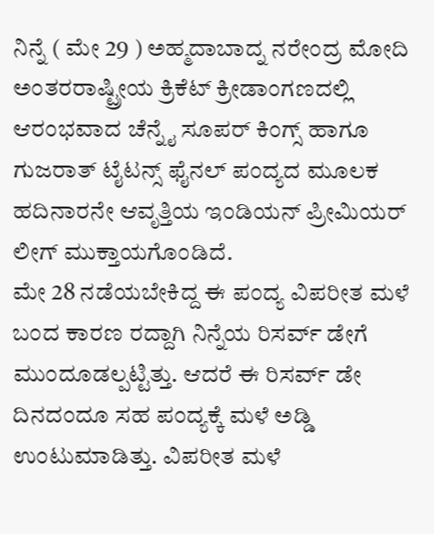ನಿನ್ನೆ ( ಮೇ 29 ) ಅಹ್ಮದಾಬಾದ್ನ ನರೇಂದ್ರ ಮೋದಿ ಅಂತರರಾಷ್ಟ್ರೀಯ ಕ್ರಿಕೆಟ್ ಕ್ರೀಡಾಂಗಣದಲ್ಲಿ ಆರಂಭವಾದ ಚೆನ್ನೈ ಸೂಪರ್ ಕಿಂಗ್ಸ್ ಹಾಗೂ ಗುಜರಾತ್ ಟೈಟನ್ಸ್ ಫೈನಲ್ ಪಂದ್ಯದ ಮೂಲಕ ಹದಿನಾರನೇ ಆವೃತ್ತಿಯ ಇಂಡಿಯನ್ ಪ್ರೀಮಿಯರ್ ಲೀಗ್ ಮುಕ್ತಾಯಗೊಂಡಿದೆ.
ಮೇ 28 ನಡೆಯಬೇಕಿದ್ದ ಈ ಪಂದ್ಯ ವಿಪರೀತ ಮಳೆ ಬಂದ ಕಾರಣ ರದ್ದಾಗಿ ನಿನ್ನೆಯ ರಿಸರ್ವ್ ಡೇಗೆ ಮುಂದೂಡಲ್ಪಟ್ಟಿತ್ತು. ಆದರೆ ಈ ರಿಸರ್ವ್ ಡೇ ದಿನದಂದೂ ಸಹ ಪಂದ್ಯಕ್ಕೆ ಮಳೆ ಅಡ್ಡಿ ಉಂಟುಮಾಡಿತ್ತು. ವಿಪರೀತ ಮಳೆ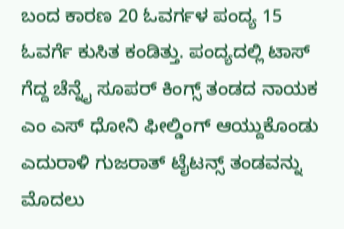ಬಂದ ಕಾರಣ 20 ಓವರ್ಗಳ ಪಂದ್ಯ 15 ಓವರ್ಗೆ ಕುಸಿತ ಕಂಡಿತ್ತು. ಪಂದ್ಯದಲ್ಲಿ ಟಾಸ್ ಗೆದ್ದ ಚೆನ್ನೈ ಸೂಪರ್ ಕಿಂಗ್ಸ್ ತಂಡದ ನಾಯಕ ಎಂ ಎಸ್ ಧೋನಿ ಫೀಲ್ಡಿಂಗ್ ಆಯ್ದುಕೊಂಡು ಎದುರಾಳಿ ಗುಜರಾತ್ ಟೈಟನ್ಸ್ ತಂಡವನ್ನು ಮೊದಲು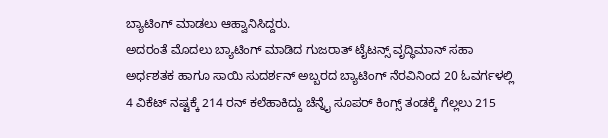ಬ್ಯಾಟಿಂಗ್ ಮಾಡಲು ಆಹ್ವಾನಿಸಿದ್ದರು.
ಅದರಂತೆ ಮೊದಲು ಬ್ಯಾಟಿಂಗ್ ಮಾಡಿದ ಗುಜರಾತ್ ಟೈಟನ್ಸ್ ವೃದ್ಧಿಮಾನ್ ಸಹಾ ಅರ್ಧಶತಕ ಹಾಗೂ ಸಾಯಿ ಸುದರ್ಶನ್ ಅಬ್ಬರದ ಬ್ಯಾಟಿಂಗ್ ನೆರವಿನಿಂದ 20 ಓವರ್ಗಳಲ್ಲಿ 4 ವಿಕೆಟ್ ನಷ್ಟಕ್ಕೆ 214 ರನ್ ಕಲೆಹಾಕಿದ್ದು ಚೆನ್ನೈ ಸೂಪರ್ ಕಿಂಗ್ಸ್ ತಂಡಕ್ಕೆ ಗೆಲ್ಲಲು 215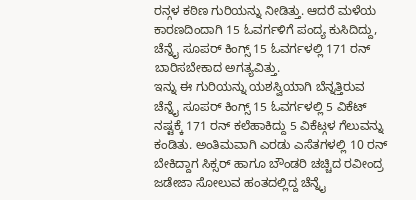ರನ್ಗಳ ಕಠಿಣ ಗುರಿಯನ್ನು ನೀಡಿತ್ತು. ಆದರೆ ಮಳೆಯ ಕಾರಣದಿಂದಾಗಿ 15 ಓವರ್ಗಳಿಗೆ ಪಂದ್ಯ ಕುಸಿದಿದ್ದು, ಚೆನ್ನೈ ಸೂಪರ್ ಕಿಂಗ್ಸ್ 15 ಓವರ್ಗಳಲ್ಲಿ 171 ರನ್ ಬಾರಿಸಬೇಕಾದ ಅಗತ್ಯವಿತ್ತು.
ಇನ್ನು ಈ ಗುರಿಯನ್ನು ಯಶಸ್ವಿಯಾಗಿ ಬೆನ್ನತ್ತಿರುವ ಚೆನ್ನೈ ಸೂಪರ್ ಕಿಂಗ್ಸ್ 15 ಓವರ್ಗಳಲ್ಲಿ 5 ವಿಕೆಟ್ ನಷ್ಟಕ್ಕೆ 171 ರನ್ ಕಲೆಹಾಕಿದ್ದು 5 ವಿಕೆಟ್ಗಳ ಗೆಲುವನ್ನು ಕಂಡಿತು. ಅಂತಿಮವಾಗಿ ಎರಡು ಎಸೆತಗಳಲ್ಲಿ 10 ರನ್ ಬೇಕಿದ್ದಾಗ ಸಿಕ್ಸರ್ ಹಾಗೂ ಬೌಂಡರಿ ಚಚ್ಚಿದ ರವೀಂದ್ರ ಜಡೇಜಾ ಸೋಲುವ ಹಂತದಲ್ಲಿದ್ದ ಚೆನ್ನೈ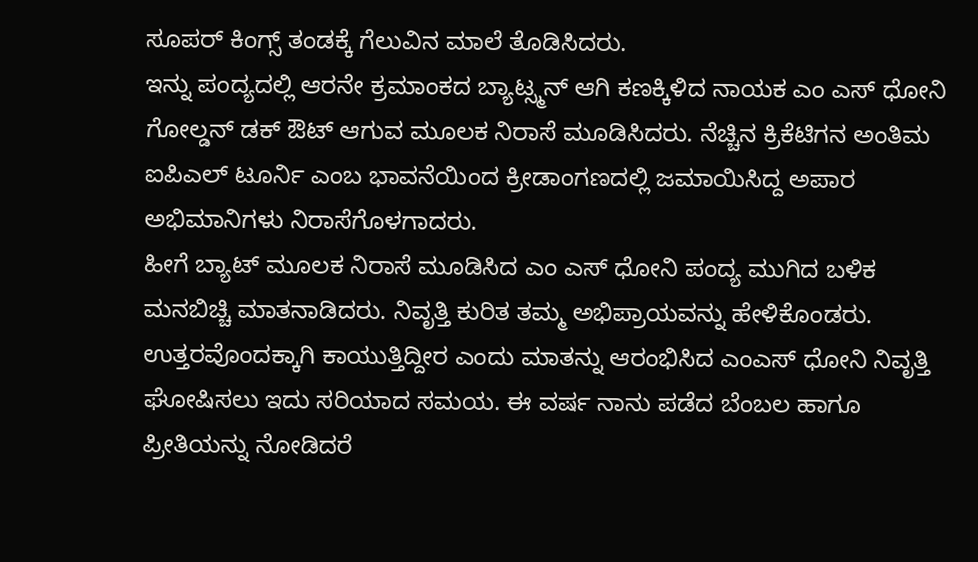ಸೂಪರ್ ಕಿಂಗ್ಸ್ ತಂಡಕ್ಕೆ ಗೆಲುವಿನ ಮಾಲೆ ತೊಡಿಸಿದರು.
ಇನ್ನು ಪಂದ್ಯದಲ್ಲಿ ಆರನೇ ಕ್ರಮಾಂಕದ ಬ್ಯಾಟ್ಸ್ಮನ್ ಆಗಿ ಕಣಕ್ಕಿಳಿದ ನಾಯಕ ಎಂ ಎಸ್ ಧೋನಿ ಗೋಲ್ಡನ್ ಡಕ್ ಔಟ್ ಆಗುವ ಮೂಲಕ ನಿರಾಸೆ ಮೂಡಿಸಿದರು. ನೆಚ್ಚಿನ ಕ್ರಿಕೆಟಿಗನ ಅಂತಿಮ ಐಪಿಎಲ್ ಟೂರ್ನಿ ಎಂಬ ಭಾವನೆಯಿಂದ ಕ್ರೀಡಾಂಗಣದಲ್ಲಿ ಜಮಾಯಿಸಿದ್ದ ಅಪಾರ ಅಭಿಮಾನಿಗಳು ನಿರಾಸೆಗೊಳಗಾದರು.
ಹೀಗೆ ಬ್ಯಾಟ್ ಮೂಲಕ ನಿರಾಸೆ ಮೂಡಿಸಿದ ಎಂ ಎಸ್ ಧೋನಿ ಪಂದ್ಯ ಮುಗಿದ ಬಳಿಕ ಮನಬಿಚ್ಚಿ ಮಾತನಾಡಿದರು. ನಿವೃತ್ತಿ ಕುರಿತ ತಮ್ಮ ಅಭಿಪ್ರಾಯವನ್ನು ಹೇಳಿಕೊಂಡರು. ಉತ್ತರವೊಂದಕ್ಕಾಗಿ ಕಾಯುತ್ತಿದ್ದೀರ ಎಂದು ಮಾತನ್ನು ಆರಂಭಿಸಿದ ಎಂಎಸ್ ಧೋನಿ ನಿವೃತ್ತಿ ಘೋಷಿಸಲು ಇದು ಸರಿಯಾದ ಸಮಯ. ಈ ವರ್ಷ ನಾನು ಪಡೆದ ಬೆಂಬಲ ಹಾಗೂ ಪ್ರೀತಿಯನ್ನು ನೋಡಿದರೆ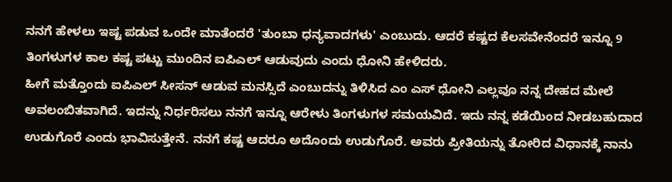ನನಗೆ ಹೇಳಲು ಇಷ್ಟ ಪಡುವ ಒಂದೇ ಮಾತೆಂದರೆ 'ತುಂಬಾ ಧನ್ಯವಾದಗಳು' ಎಂಬುದು. ಆದರೆ ಕಷ್ಟದ ಕೆಲಸವೇನೆಂದರೆ ಇನ್ನೂ 9 ತಿಂಗಳುಗಳ ಕಾಲ ಕಷ್ಟ ಪಟ್ಟು ಮುಂದಿನ ಐಪಿಎಲ್ ಆಡುವುದು ಎಂದು ಧೋನಿ ಹೇಳಿದರು.
ಹೀಗೆ ಮತ್ತೊಂದು ಐಪಿಎಲ್ ಸೀಸನ್ ಆಡುವ ಮನಸ್ಸಿದೆ ಎಂಬುದನ್ನು ತಿಳಿಸಿದ ಎಂ ಎಸ್ ಧೋನಿ ಎಲ್ಲವೂ ನನ್ನ ದೇಹದ ಮೇಲೆ ಅವಲಂಬಿತವಾಗಿದೆ. ಇದನ್ನು ನಿರ್ಧರಿಸಲು ನನಗೆ ಇನ್ನೂ ಆರೇಳು ತಿಂಗಳುಗಳ ಸಮಯವಿದೆ. ಇದು ನನ್ನ ಕಡೆಯಿಂದ ನೀಡಬಹುದಾದ ಉಡುಗೊರೆ ಎಂದು ಭಾವಿಸುತ್ತೇನೆ. ನನಗೆ ಕಷ್ಟ ಆದರೂ ಅದೊಂದು ಉಡುಗೊರೆ. ಅವರು ಪ್ರೀತಿಯನ್ನು ತೋರಿದ ವಿಧಾನಕ್ಕೆ ನಾನು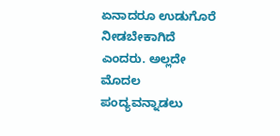ಏನಾದರೂ ಉಡುಗೊರೆ ನೀಡಬೇಕಾಗಿದೆ ಎಂದರು. ಅಲ್ಲದೇ ಮೊದಲ ಪಂದ್ಯವನ್ನಾಡಲು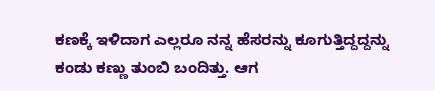ಕಣಕ್ಕೆ ಇಳಿದಾಗ ಎಲ್ಲರೂ ನನ್ನ ಹೆಸರನ್ನು ಕೂಗುತ್ತಿದ್ದದ್ದನ್ನು ಕಂಡು ಕಣ್ಣು ತುಂಬಿ ಬಂದಿತ್ತು. ಆಗ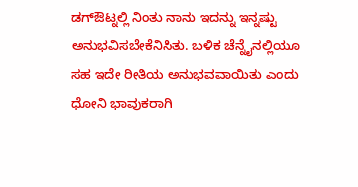ಡಗ್ಔಟ್ನಲ್ಲಿ ನಿಂತು ನಾನು ಇದನ್ನು ಇನ್ನಷ್ಟು ಅನುಭವಿಸಬೇಕೆನಿಸಿತು. ಬಳಿಕ ಚೆನ್ನೈನಲ್ಲಿಯೂ ಸಹ ಇದೇ ರೀತಿಯ ಅನುಭವವಾಯಿತು ಎಂದು ಧೋನಿ ಭಾವುಕರಾಗಿ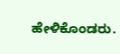ಹೇಳಿಕೊಂಡರು.